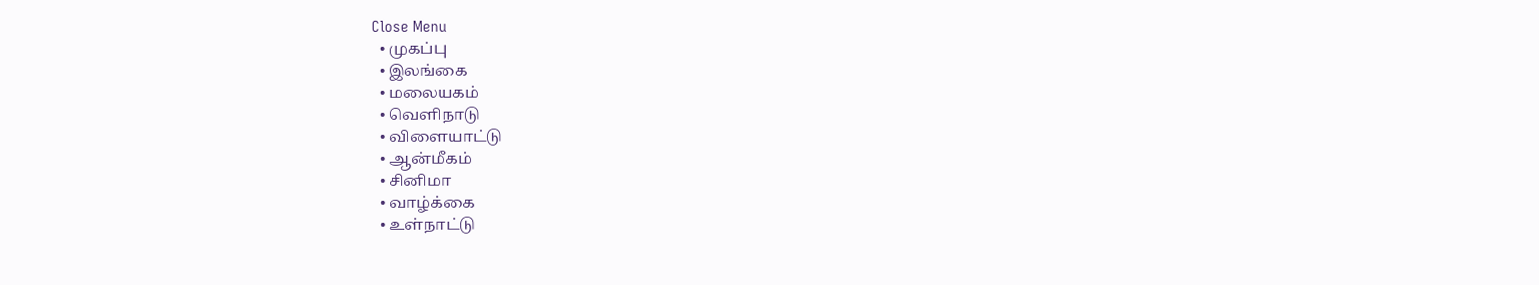Close Menu
  • முகப்பு
  • இலங்கை
  • மலையகம்
  • வெளிநாடு
  • விளையாட்டு
  • ஆன்மீகம்
  • சினிமா
  • வாழ்க்கை
  • உள்நாட்டு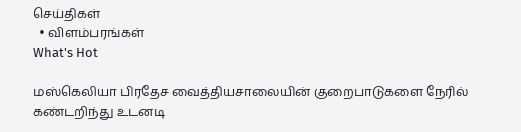செய்திகள்
  • விளம்பரங்கள்
What's Hot

மஸ்கெலியா பிரதேச வைத்தியசாலையின் குறைபாடுகளை நேரில் கண்டறிந்து உடனடி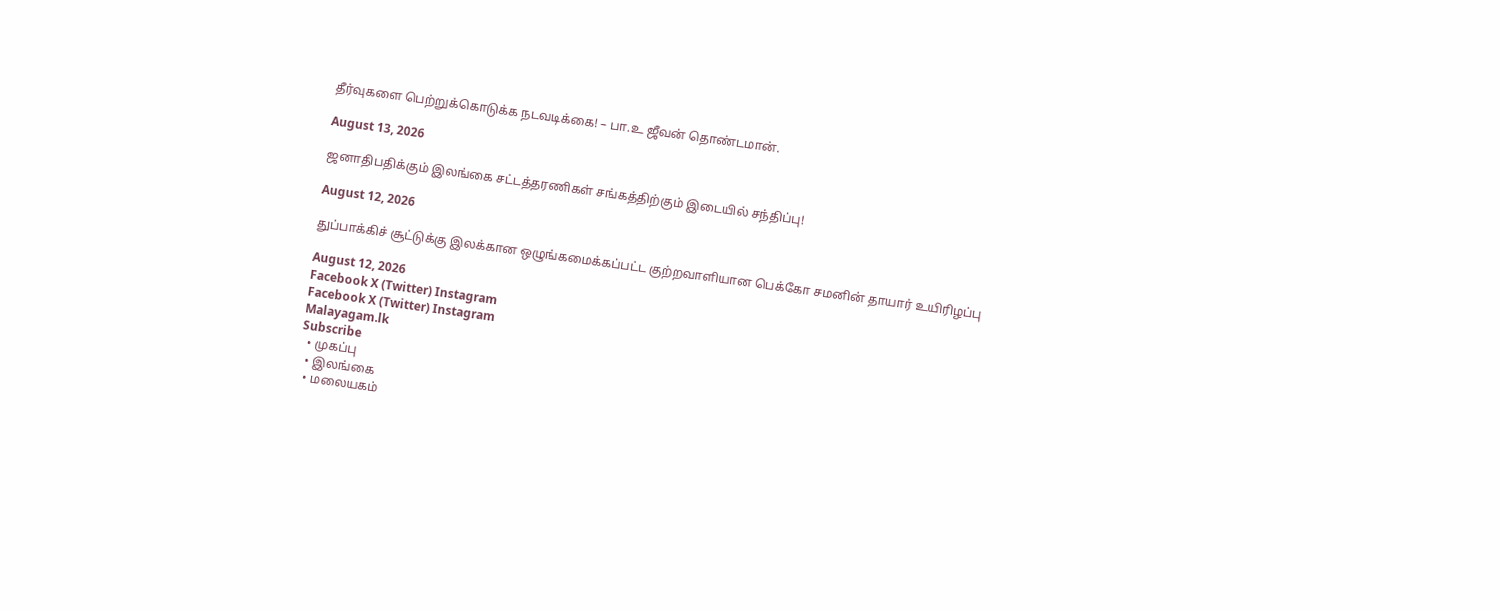தீர்வுகளை பெற்றுக்கொடுக்க நடவடிக்கை! – பா.உ ஜீவன் தொண்டமான்.

August 13, 2026

ஜனாதிபதிக்கும் இலங்கை சட்டத்தரணிகள் சங்கத்திற்கும் இடையில் சந்திப்பு!

August 12, 2026

துப்பாக்கிச் சூட்டுக்கு இலக்கான ஒழுங்கமைக்கப்பட்ட குற்றவாளியான பெக்கோ சமனின் தாயார் உயிரிழப்பு

August 12, 2026
Facebook X (Twitter) Instagram
Facebook X (Twitter) Instagram
Malayagam.lk
Subscribe
  • முகப்பு
  • இலங்கை
  • மலையகம்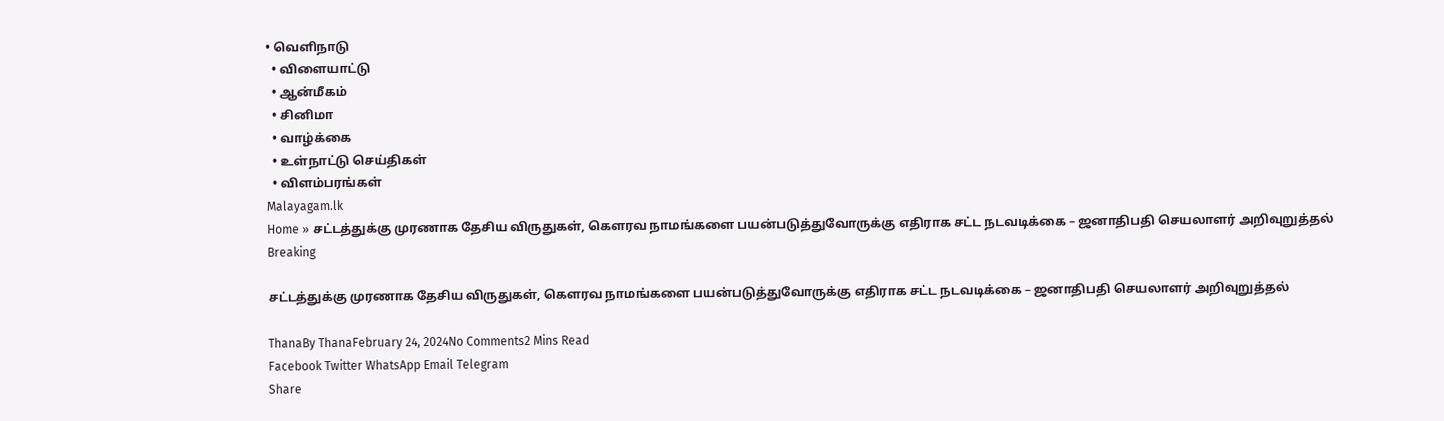• வெளிநாடு
  • விளையாட்டு
  • ஆன்மீகம்
  • சினிமா
  • வாழ்க்கை
  • உள்நாட்டு செய்திகள்
  • விளம்பரங்கள்
Malayagam.lk
Home » சட்டத்துக்கு முரணாக தேசிய விருதுகள், கௌரவ நாமங்களை பயன்படுத்துவோருக்கு எதிராக சட்ட நடவடிக்கை – ஜனாதிபதி செயலாளர் அறிவுறுத்தல்
Breaking

சட்டத்துக்கு முரணாக தேசிய விருதுகள், கௌரவ நாமங்களை பயன்படுத்துவோருக்கு எதிராக சட்ட நடவடிக்கை – ஜனாதிபதி செயலாளர் அறிவுறுத்தல்

ThanaBy ThanaFebruary 24, 2024No Comments2 Mins Read
Facebook Twitter WhatsApp Email Telegram
Share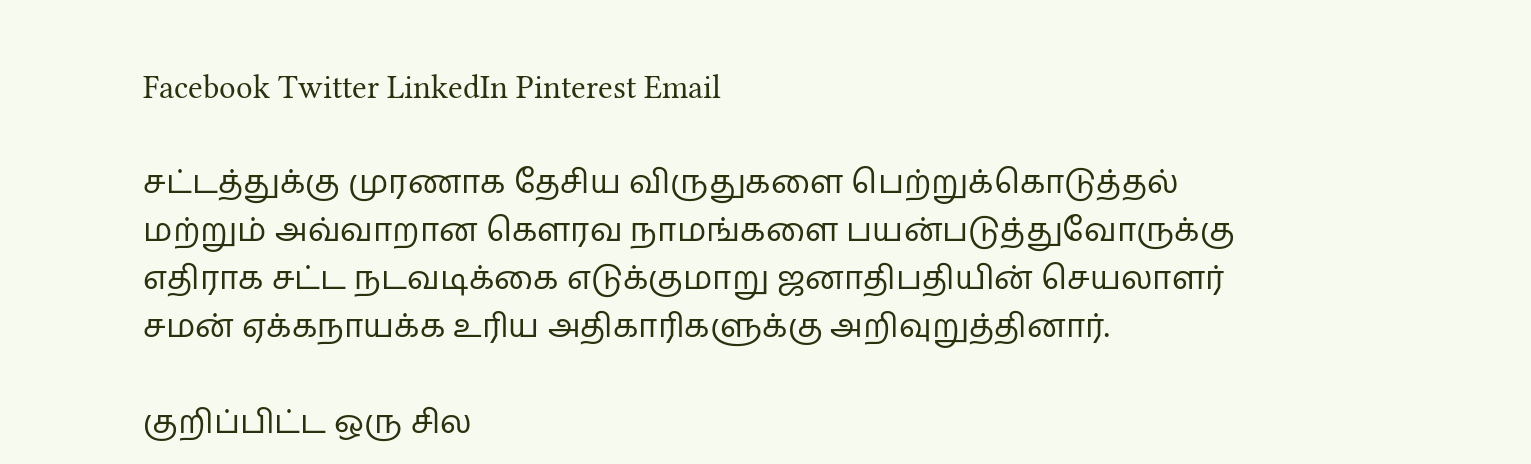Facebook Twitter LinkedIn Pinterest Email

சட்டத்துக்கு முரணாக தேசிய விருதுகளை பெற்றுக்கொடுத்தல் மற்றும் அவ்வாறான கௌரவ நாமங்களை பயன்படுத்துவோருக்கு எதிராக சட்ட நடவடிக்கை எடுக்குமாறு ஜனாதிபதியின் செயலாளர் சமன் ஏக்கநாயக்க உரிய அதிகாரிகளுக்கு அறிவுறுத்தினார்.

குறிப்பிட்ட ஒரு சில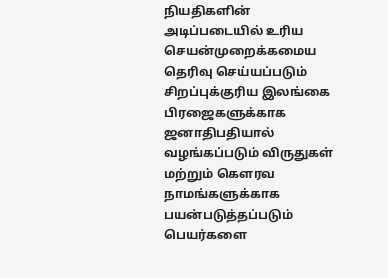நியதிகளின் அடிப்படையில் உரிய செயன்முறைக்கமைய தெரிவு செய்யப்படும் சிறப்புக்குரிய இலங்கை பிரஜைகளுக்காக ஜனாதிபதியால் வழங்கப்படும் விருதுகள் மற்றும் கௌரவ நாமங்களுக்காக பயன்படுத்தப்படும் பெயர்களை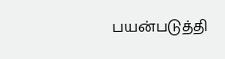பயன்படுத்தி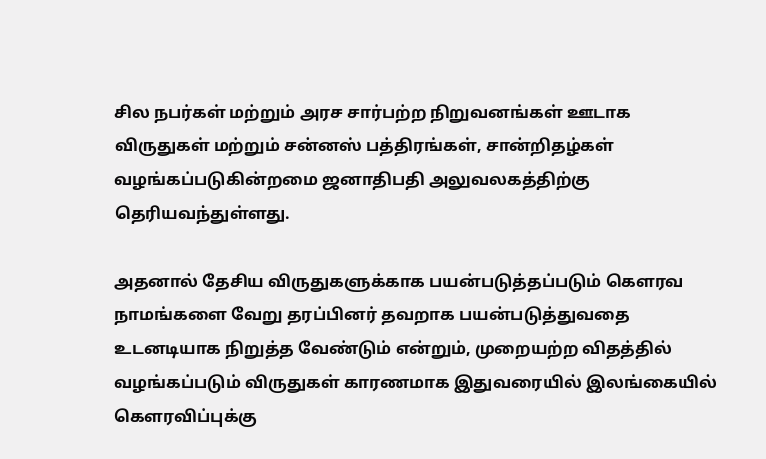சில நபர்கள் மற்றும் அரச சார்பற்ற நிறுவனங்கள் ஊடாக விருதுகள் மற்றும் சன்னஸ் பத்திரங்கள், சான்றிதழ்கள் வழங்கப்படுகின்றமை ஜனாதிபதி அலுவலகத்திற்கு தெரியவந்துள்ளது.

அதனால் தேசிய விருதுகளுக்காக பயன்படுத்தப்படும் கௌரவ நாமங்களை வேறு தரப்பினர் தவறாக பயன்படுத்துவதை உடனடியாக நிறுத்த வேண்டும் என்றும், முறையற்ற விதத்தில் வழங்கப்படும் விருதுகள் காரணமாக இதுவரையில் இலங்கையில் கௌரவிப்புக்கு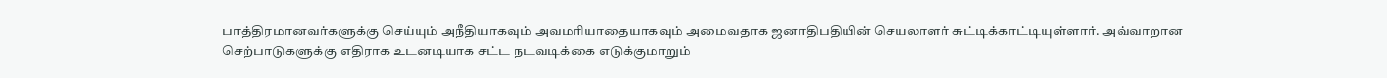பாத்திரமானவர்களுக்கு செய்யும் அநீதியாகவும் அவமரியாதையாகவும் அமைவதாக ஜனாதிபதியின் செயலாளர் சுட்டிக்காட்டியுள்ளார். அவ்வாறான செற்பாடுகளுக்கு எதிராக உடனடியாக சட்ட நடவடிக்கை எடுக்குமாறும்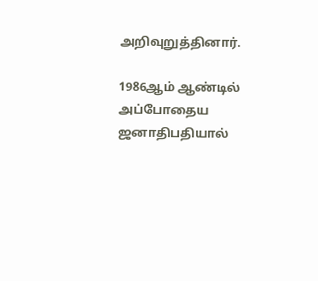அறிவுறுத்தினார்.

1986ஆம் ஆண்டில் அப்போதைய ஜனாதிபதியால்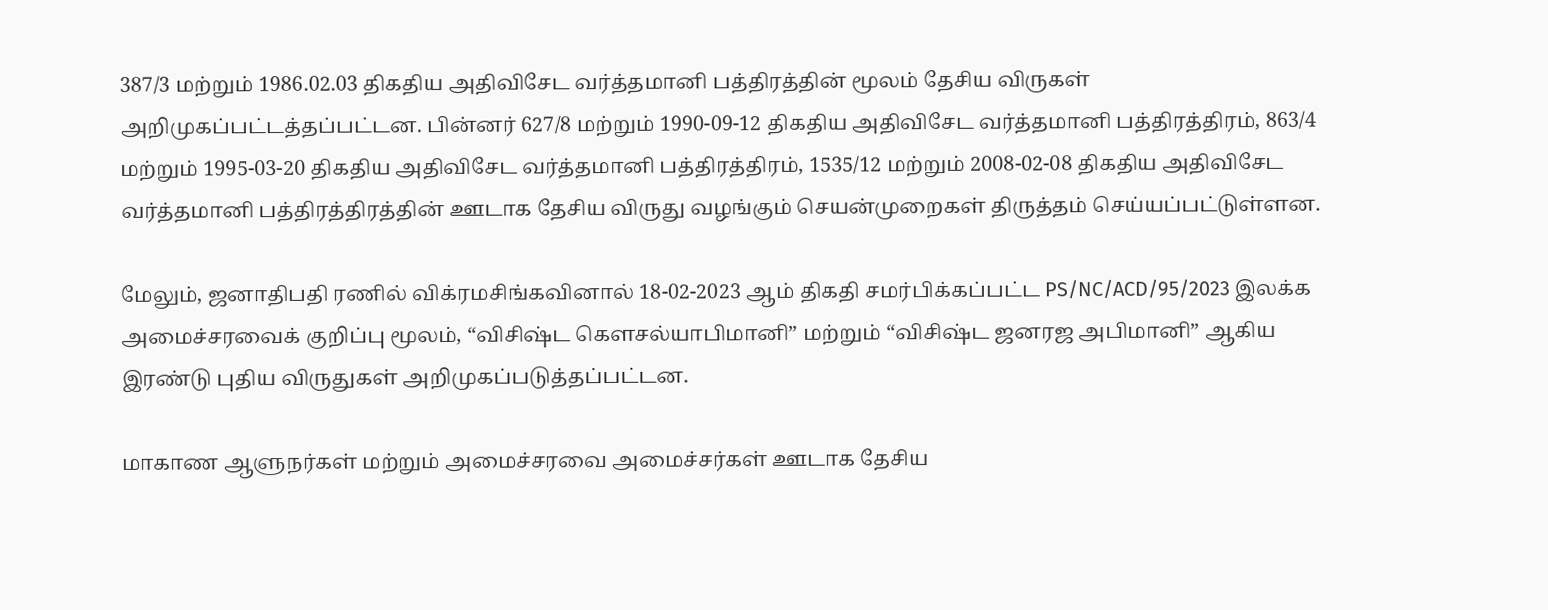387/3 மற்றும் 1986.02.03 திகதிய அதிவிசேட வர்த்தமானி பத்திரத்தின் மூலம் தேசிய விருகள் அறிமுகப்பட்டத்தப்பட்டன. பின்னர் 627/8 மற்றும் 1990-09-12 திகதிய அதிவிசேட வர்த்தமானி பத்திரத்திரம், 863/4 மற்றும் 1995-03-20 திகதிய அதிவிசேட வர்த்தமானி பத்திரத்திரம், 1535/12 மற்றும் 2008-02-08 திகதிய அதிவிசேட வர்த்தமானி பத்திரத்திரத்தின் ஊடாக தேசிய விருது வழங்கும் செயன்முறைகள் திருத்தம் செய்யப்பட்டுள்ளன.

மேலும், ஜனாதிபதி ரணில் விக்ரமசிங்கவினால் 18-02-2023 ஆம் திகதி சமர்பிக்கப்பட்ட PS/NC/ACD/95/2023 இலக்க அமைச்சரவைக் குறிப்பு மூலம், “விசிஷ்ட கௌசல்யாபிமானி” மற்றும் “விசிஷ்ட ஜனரஜ அபிமானி” ஆகிய இரண்டு புதிய விருதுகள் அறிமுகப்படுத்தப்பட்டன.

மாகாண ஆளுநர்கள் மற்றும் அமைச்சரவை அமைச்சர்கள் ஊடாக தேசிய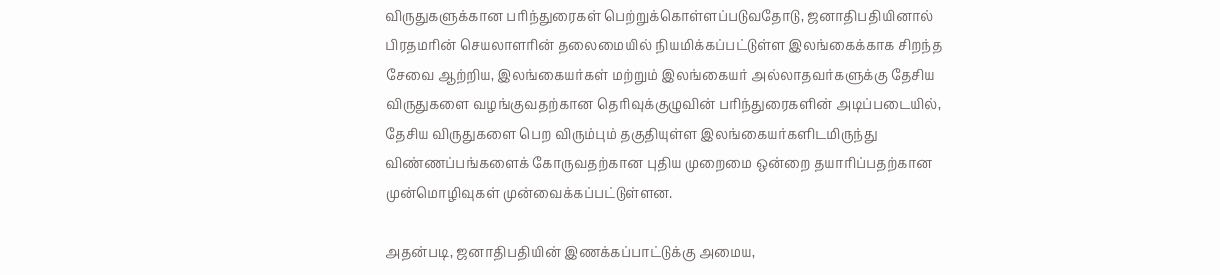விருதுகளுக்கான பரிந்துரைகள் பெற்றுக்கொள்ளப்படுவதோடு, ஜனாதிபதியினால் பிரதமரின் செயலாளரின் தலைமையில் நியமிக்கப்பட்டுள்ள இலங்கைக்காக சிறந்த சேவை ஆற்றிய, இலங்கையர்கள் மற்றும் இலங்கையர் அல்லாதவர்களுக்கு தேசிய விருதுகளை வழங்குவதற்கான தெரிவுக்குழுவின் பரிந்துரைகளின் அடிப்படையில், தேசிய விருதுகளை பெற விரும்பும் தகுதியுள்ள இலங்கையர்களிடமிருந்து விண்ணப்பங்களைக் கோருவதற்கான புதிய முறைமை ஒன்றை தயாரிப்பதற்கான முன்மொழிவுகள் முன்வைக்கப்பட்டுள்ளன.

அதன்படி, ஜனாதிபதியின் இணக்கப்பாட்டுக்கு அமைய,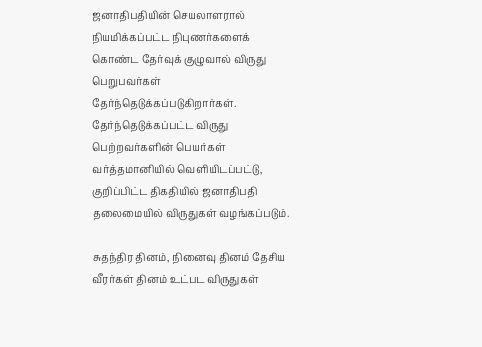ஜனாதிபதியின் செயலாளரால் நியமிக்கப்பட்ட நிபுணர்களைக் கொண்ட தேர்வுக் குழுவால் விருது பெறுபவர்கள் தேர்ந்தெடுக்கப்படுகிறார்கள். தேர்ந்தெடுக்கப்பட்ட விருது பெற்றவர்களின் பெயர்கள் வர்த்தமானியில் வெளியிடப்பட்டு, குறிப்பிட்ட திகதியில் ஜனாதிபதி தலைமையில் விருதுகள் வழங்கப்படும்.

சுதந்திர தினம், நினைவு தினம் தேசிய வீரர்கள் தினம் உட்பட விருதுகள்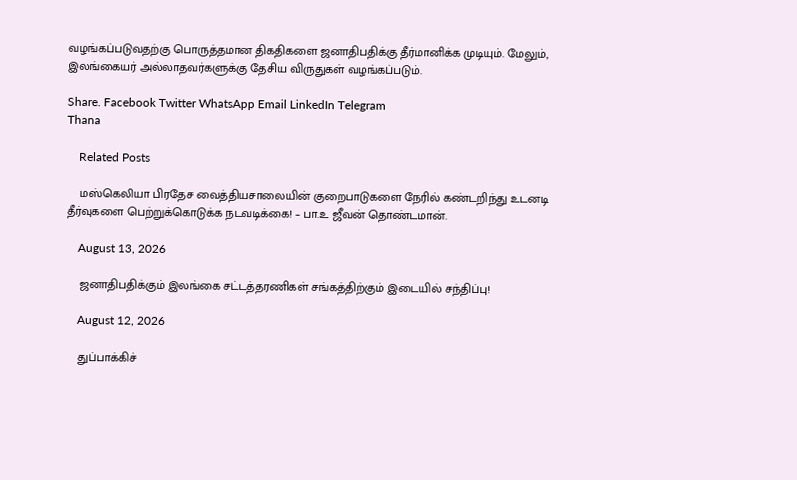வழங்கப்படுவதற்கு பொருத்தமான திகதிகளை ஜனாதிபதிக்கு தீர்மானிக்க முடியும். மேலும், இலங்கையர் அல்லாதவர்களுக்கு தேசிய விருதுகள் வழங்கப்படும்.

Share. Facebook Twitter WhatsApp Email LinkedIn Telegram
Thana

    Related Posts

    மஸ்கெலியா பிரதேச வைத்தியசாலையின் குறைபாடுகளை நேரில் கண்டறிந்து உடனடி தீர்வுகளை பெற்றுக்கொடுக்க நடவடிக்கை! – பா.உ ஜீவன் தொண்டமான்.

    August 13, 2026

    ஜனாதிபதிக்கும் இலங்கை சட்டத்தரணிகள் சங்கத்திற்கும் இடையில் சந்திப்பு!

    August 12, 2026

    துப்பாக்கிச்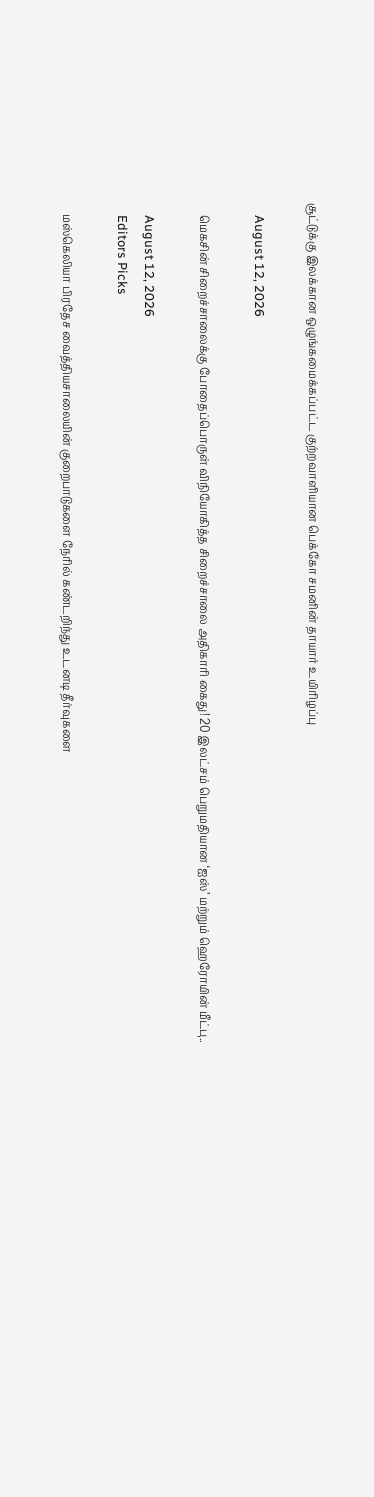சூட்டுக்கு இலக்கான ஒழுங்கமைக்கப்பட்ட குற்றவாளியான பெக்கோ சமனின் தாயார் உயிரிழப்பு

    August 12, 2026

    மெகசின் சிறைச்சாலைக்கு போதைப்பொருள் விநியோகித்த சிறைச்சாலை அதிகாரி கைது! 20 இலட்சம் பெறுமதியான ‘ஐஸ்’ மற்றும் ஹெரோயின் மீட்பு..

    August 12, 2026
    Editors Picks

    மஸ்கெலியா பிரதேச வைத்தியசாலையின் குறைபாடுகளை நேரில் கண்டறிந்து உடனடி தீர்வுகளை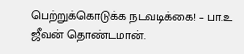பெற்றுக்கொடுக்க நடவடிக்கை! – பா.உ ஜீவன் தொண்டமான்.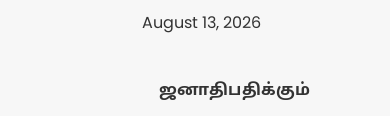August 13, 2026

    ஜனாதிபதிக்கும்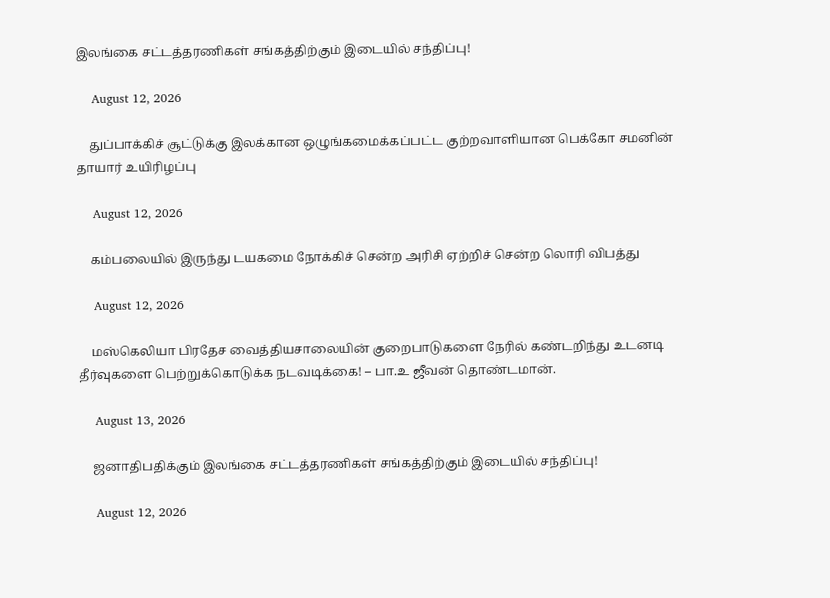இலங்கை சட்டத்தரணிகள் சங்கத்திற்கும் இடையில் சந்திப்பு!

    August 12, 2026

    துப்பாக்கிச் சூட்டுக்கு இலக்கான ஒழுங்கமைக்கப்பட்ட குற்றவாளியான பெக்கோ சமனின் தாயார் உயிரிழப்பு

    August 12, 2026

    கம்பலையில் இருந்து டயகமை நோக்கிச் சென்ற அரிசி ஏற்றிச் சென்ற லொரி விபத்து

    August 12, 2026

    மஸ்கெலியா பிரதேச வைத்தியசாலையின் குறைபாடுகளை நேரில் கண்டறிந்து உடனடி தீர்வுகளை பெற்றுக்கொடுக்க நடவடிக்கை! – பா.உ ஜீவன் தொண்டமான்.

    August 13, 2026

    ஜனாதிபதிக்கும் இலங்கை சட்டத்தரணிகள் சங்கத்திற்கும் இடையில் சந்திப்பு!

    August 12, 2026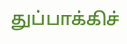துப்பாக்கிச்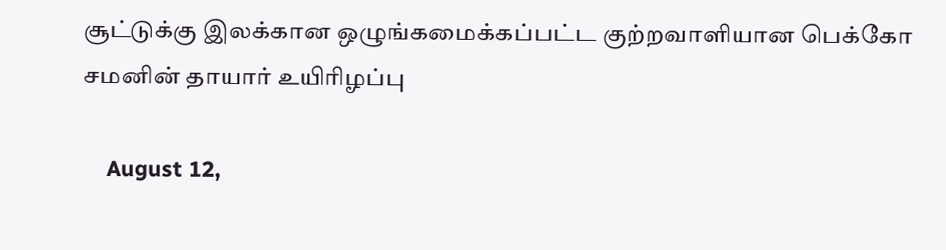சூட்டுக்கு இலக்கான ஒழுங்கமைக்கப்பட்ட குற்றவாளியான பெக்கோ சமனின் தாயார் உயிரிழப்பு

    August 12,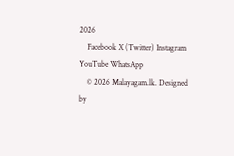2026
    Facebook X (Twitter) Instagram YouTube WhatsApp
    © 2026 Malayagam.lk. Designed by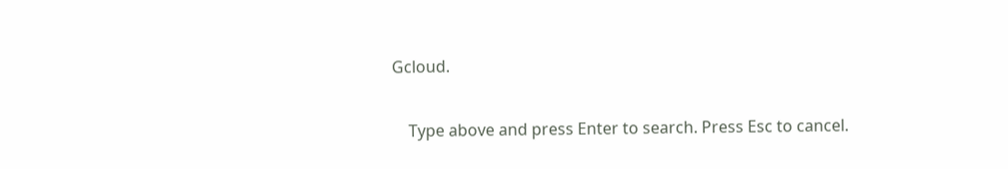Gcloud.

    Type above and press Enter to search. Press Esc to cancel.